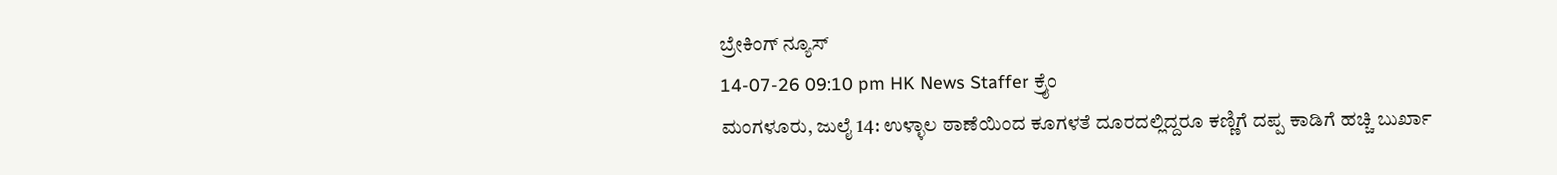ಬ್ರೇಕಿಂಗ್ ನ್ಯೂಸ್
14-07-26 09:10 pm HK News Staffer ಕ್ರೈಂ
ಮಂಗಳೂರು, ಜುಲೈ 14: ಉಳ್ಳಾಲ ಠಾಣೆಯಿಂದ ಕೂಗಳತೆ ದೂರದಲ್ಲಿದ್ದರೂ ಕಣ್ಣಿಗೆ ದಪ್ಪ ಕಾಡಿಗೆ ಹಚ್ಚಿ ಬುರ್ಖಾ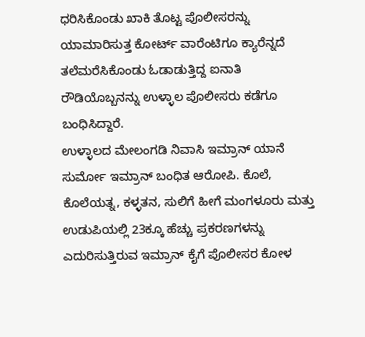ಧರಿಸಿಕೊಂಡು ಖಾಕಿ ತೊಟ್ಟ ಪೊಲೀಸರನ್ನು ಯಾಮಾರಿಸುತ್ತ ಕೋರ್ಟ್ ವಾರೆಂಟಿಗೂ ಕ್ಯಾರೆನ್ನದೆ ತಲೆಮರೆಸಿಕೊಂಡು ಓಡಾಡುತ್ತಿದ್ದ ಐನಾತಿ ರೌಡಿಯೊಬ್ಬನನ್ನು ಉಳ್ಳಾಲ ಪೊಲೀಸರು ಕಡೆಗೂ ಬಂಧಿಸಿದ್ದಾರೆ.
ಉಳ್ಳಾಲದ ಮೇಲಂಗಡಿ ನಿವಾಸಿ ಇಮ್ರಾನ್ ಯಾನೆ ಸುರ್ಮೋ ಇಮ್ರಾನ್ ಬಂಧಿತ ಆರೋಪಿ. ಕೊಲೆ, ಕೊಲೆಯತ್ನ, ಕಳ್ಳತನ, ಸುಲಿಗೆ ಹೀಗೆ ಮಂಗಳೂರು ಮತ್ತು ಉಡುಪಿಯಲ್ಲಿ 23ಕ್ಕೂ ಹೆಚ್ಚು ಪ್ರಕರಣಗಳನ್ನು ಎದುರಿಸುತ್ತಿರುವ ಇಮ್ರಾನ್ ಕೈಗೆ ಪೊಲೀಸರ ಕೋಳ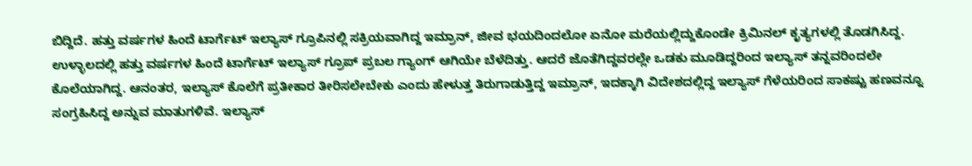ಬಿದ್ದಿದೆ. ಹತ್ತು ವರ್ಷಗಳ ಹಿಂದೆ ಟಾರ್ಗೆಟ್ ಇಲ್ಯಾಸ್ ಗ್ರೂಪಿನಲ್ಲಿ ಸಕ್ರಿಯವಾಗಿದ್ದ ಇಮ್ರಾನ್, ಜೀವ ಭಯದಿಂದಲೋ ಏನೋ ಮರೆಯಲ್ಲಿದ್ದುಕೊಂಡೇ ಕ್ರಿಮಿನಲ್ ಕೃತ್ಯಗಳಲ್ಲಿ ತೊಡಗಿಸಿದ್ದ.
ಉಳ್ಳಾಲದಲ್ಲಿ ಹತ್ತು ವರ್ಷಗಳ ಹಿಂದೆ ಟಾರ್ಗೆಟ್ ಇಲ್ಯಾಸ್ ಗ್ರೂಪ್ ಪ್ರಬಲ ಗ್ಯಾಂಗ್ ಆಗಿಯೇ ಬೆಳೆದಿತ್ತು. ಆದರೆ ಜೊತೆಗಿದ್ದವರಲ್ಲೇ ಒಡಕು ಮೂಡಿದ್ದರಿಂದ ಇಲ್ಯಾಸ್ ತನ್ನವರಿಂದಲೇ ಕೊಲೆಯಾಗಿದ್ದ. ಆನಂತರ, ಇಲ್ಯಾಸ್ ಕೊಲೆಗೆ ಪ್ರತೀಕಾರ ತೀರಿಸಲೇಬೇಕು ಎಂದು ಹೇಳುತ್ತ ತಿರುಗಾಡುತ್ತಿದ್ದ ಇಮ್ರಾನ್, ಇದಕ್ಕಾಗಿ ವಿದೇಶದಲ್ಲಿದ್ದ ಇಲ್ಯಾಸ್ ಗೆಳೆಯರಿಂದ ಸಾಕಷ್ಟು ಹಣವನ್ನೂ ಸಂಗ್ರಹಿಸಿದ್ದ ಅನ್ನುವ ಮಾತುಗಳಿವೆ. ಇಲ್ಯಾಸ್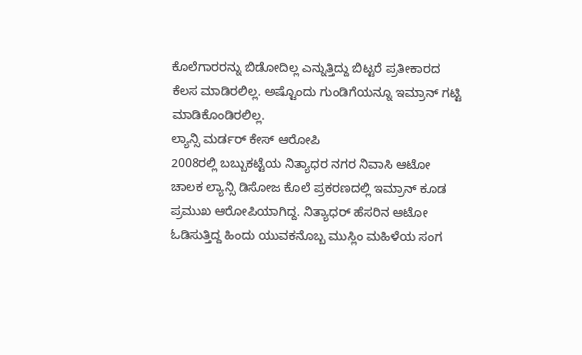ಕೊಲೆಗಾರರನ್ನು ಬಿಡೋದಿಲ್ಲ ಎನ್ನುತ್ತಿದ್ದು ಬಿಟ್ಟರೆ ಪ್ರತೀಕಾರದ ಕೆಲಸ ಮಾಡಿರಲಿಲ್ಲ. ಅಷ್ಟೊಂದು ಗುಂಡಿಗೆಯನ್ನೂ ಇಮ್ರಾನ್ ಗಟ್ಟಿ ಮಾಡಿಕೊಂಡಿರಲಿಲ್ಲ.
ಲ್ಯಾನ್ಸಿ ಮರ್ಡರ್ ಕೇಸ್ ಆರೋಪಿ
2008ರಲ್ಲಿ ಬಬ್ಬುಕಟ್ಟೆಯ ನಿತ್ಯಾಧರ ನಗರ ನಿವಾಸಿ ಆಟೋ ಚಾಲಕ ಲ್ಯಾನ್ಸಿ ಡಿಸೋಜ ಕೊಲೆ ಪ್ರಕರಣದಲ್ಲಿ ಇಮ್ರಾನ್ ಕೂಡ ಪ್ರಮುಖ ಆರೋಪಿಯಾಗಿದ್ದ. ನಿತ್ಯಾಧರ್ ಹೆಸರಿನ ಆಟೋ ಓಡಿಸುತ್ತಿದ್ದ ಹಿಂದು ಯುವಕನೊಬ್ಬ ಮುಸ್ಲಿಂ ಮಹಿಳೆಯ ಸಂಗ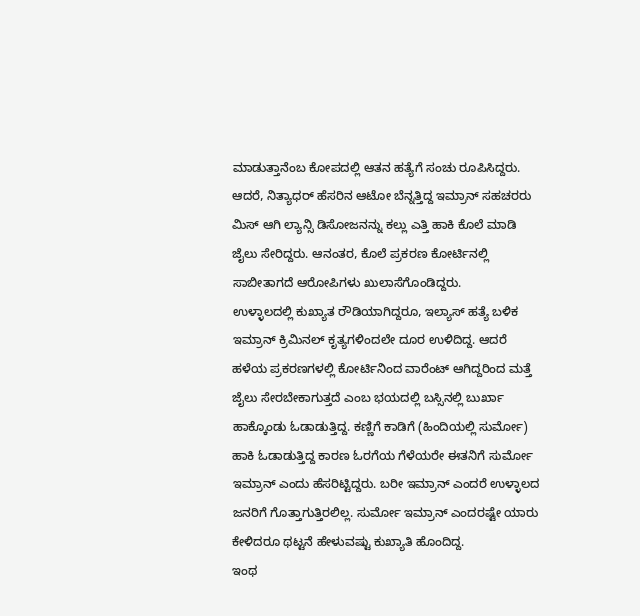ಮಾಡುತ್ತಾನೆಂಬ ಕೋಪದಲ್ಲಿ ಆತನ ಹತ್ಯೆಗೆ ಸಂಚು ರೂಪಿಸಿದ್ದರು. ಆದರೆ, ನಿತ್ಯಾಧರ್ ಹೆಸರಿನ ಆಟೋ ಬೆನ್ನತ್ತಿದ್ದ ಇಮ್ರಾನ್ ಸಹಚರರು ಮಿಸ್ ಆಗಿ ಲ್ಯಾನ್ಸಿ ಡಿಸೋಜನನ್ನು ಕಲ್ಲು ಎತ್ತಿ ಹಾಕಿ ಕೊಲೆ ಮಾಡಿ ಜೈಲು ಸೇರಿದ್ದರು. ಆನಂತರ, ಕೊಲೆ ಪ್ರಕರಣ ಕೋರ್ಟಿನಲ್ಲಿ ಸಾಬೀತಾಗದೆ ಆರೋಪಿಗಳು ಖುಲಾಸೆಗೊಂಡಿದ್ದರು.
ಉಳ್ಳಾಲದಲ್ಲಿ ಕುಖ್ಯಾತ ರೌಡಿಯಾಗಿದ್ದರೂ, ಇಲ್ಯಾಸ್ ಹತ್ಯೆ ಬಳಿಕ ಇಮ್ರಾನ್ ಕ್ರಿಮಿನಲ್ ಕೃತ್ಯಗಳಿಂದಲೇ ದೂರ ಉಳಿದಿದ್ದ. ಆದರೆ ಹಳೆಯ ಪ್ರಕರಣಗಳಲ್ಲಿ ಕೋರ್ಟಿನಿಂದ ವಾರೆಂಟ್ ಆಗಿದ್ದರಿಂದ ಮತ್ತೆ ಜೈಲು ಸೇರಬೇಕಾಗುತ್ತದೆ ಎಂಬ ಭಯದಲ್ಲಿ ಬಸ್ಸಿನಲ್ಲಿ ಬುರ್ಖಾ ಹಾಕ್ಕೊಂಡು ಓಡಾಡುತ್ತಿದ್ದ. ಕಣ್ಣಿಗೆ ಕಾಡಿಗೆ (ಹಿಂದಿಯಲ್ಲಿ ಸುರ್ಮೋ) ಹಾಕಿ ಓಡಾಡುತ್ತಿದ್ದ ಕಾರಣ ಓರಗೆಯ ಗೆಳೆಯರೇ ಈತನಿಗೆ ಸುರ್ಮೋ ಇಮ್ರಾನ್ ಎಂದು ಹೆಸರಿಟ್ಟಿದ್ದರು. ಬರೀ ಇಮ್ರಾನ್ ಎಂದರೆ ಉಳ್ಳಾಲದ ಜನರಿಗೆ ಗೊತ್ತಾಗುತ್ತಿರಲಿಲ್ಲ. ಸುರ್ಮೋ ಇಮ್ರಾನ್ ಎಂದರಷ್ಟೇ ಯಾರು ಕೇಳಿದರೂ ಥಟ್ಟನೆ ಹೇಳುವಷ್ಟು ಕುಖ್ಯಾತಿ ಹೊಂದಿದ್ದ.
ಇಂಥ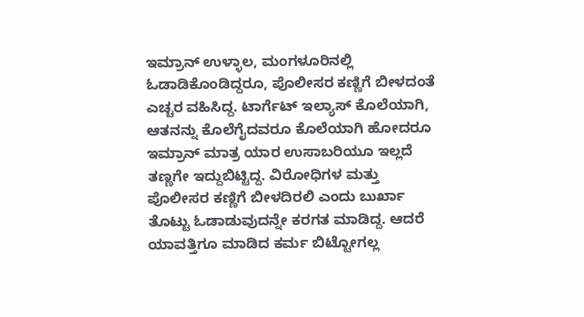ಇಮ್ರಾನ್ ಉಳ್ಳಾಲ, ಮಂಗಳೂರಿನಲ್ಲಿ ಓಡಾಡಿಕೊಂಡಿದ್ದರೂ, ಪೊಲೀಸರ ಕಣ್ಣಿಗೆ ಬೀಳದಂತೆ ಎಚ್ಚರ ವಹಿಸಿದ್ದ. ಟಾರ್ಗೆಟ್ ಇಲ್ಯಾಸ್ ಕೊಲೆಯಾಗಿ, ಆತನನ್ನು ಕೊಲೆಗೈದವರೂ ಕೊಲೆಯಾಗಿ ಹೋದರೂ ಇಮ್ರಾನ್ ಮಾತ್ರ ಯಾರ ಉಸಾಬರಿಯೂ ಇಲ್ಲದೆ ತಣ್ಣಗೇ ಇದ್ದುಬಿಟ್ಟಿದ್ದ. ವಿರೋಧಿಗಳ ಮತ್ತು ಪೊಲೀಸರ ಕಣ್ಣಿಗೆ ಬೀಳದಿರಲಿ ಎಂದು ಬುರ್ಖಾ ತೊಟ್ಟು ಓಡಾಡುವುದನ್ನೇ ಕರಗತ ಮಾಡಿದ್ದ. ಆದರೆ ಯಾವತ್ತಿಗೂ ಮಾಡಿದ ಕರ್ಮ ಬಿಟ್ಟೋಗಲ್ಲ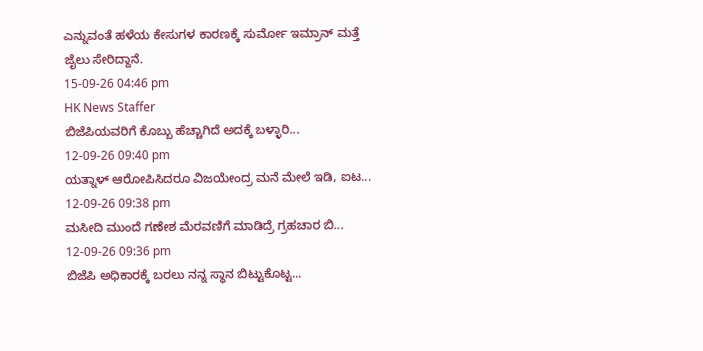ಎನ್ನುವಂತೆ ಹಳೆಯ ಕೇಸುಗಳ ಕಾರಣಕ್ಕೆ ಸುರ್ಮೋ ಇಮ್ರಾನ್ ಮತ್ತೆ ಜೈಲು ಸೇರಿದ್ದಾನೆ.
15-09-26 04:46 pm
HK News Staffer
ಬಿಜೆಪಿಯವರಿಗೆ ಕೊಬ್ಬು ಹೆಚ್ಚಾಗಿದೆ ಅದಕ್ಕೆ ಬಳ್ಳಾರಿ...
12-09-26 09:40 pm
ಯತ್ನಾಳ್ ಆರೋಪಿಸಿದರೂ ವಿಜಯೇಂದ್ರ ಮನೆ ಮೇಲೆ ಇಡಿ, ಐಟ...
12-09-26 09:38 pm
ಮಸೀದಿ ಮುಂದೆ ಗಣೇಶ ಮೆರವಣಿಗೆ ಮಾಡಿದ್ರೆ ಗ್ರಹಚಾರ ಬಿ...
12-09-26 09:36 pm
ಬಿಜೆಪಿ ಅಧಿಕಾರಕ್ಕೆ ಬರಲು ನನ್ನ ಸ್ಥಾನ ಬಿಟ್ಟುಕೊಟ್ಟ...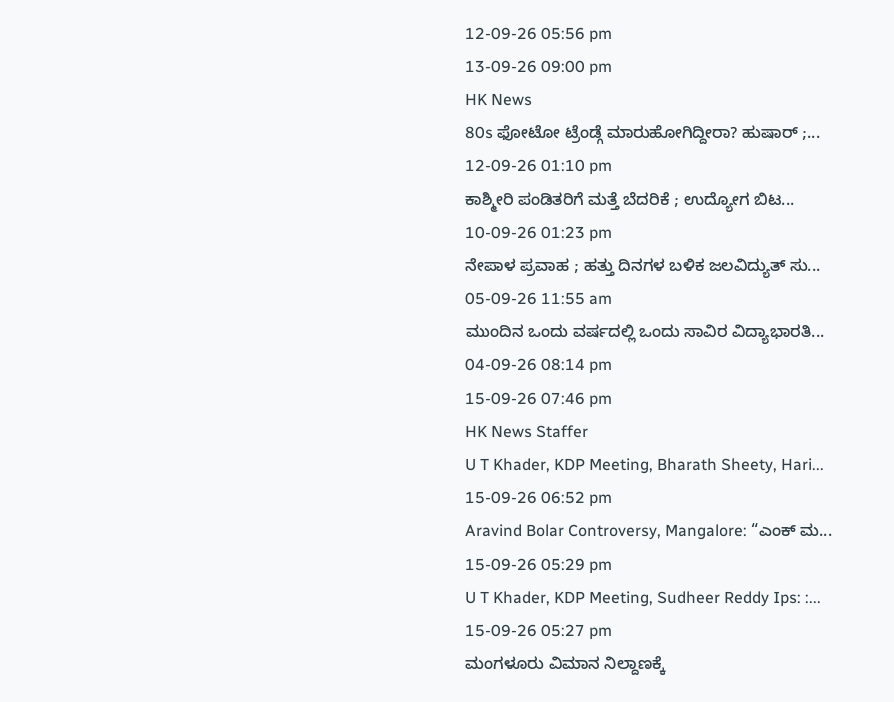12-09-26 05:56 pm
13-09-26 09:00 pm
HK News
80s ಫೋಟೋ ಟ್ರೆಂಡ್ಗೆ ಮಾರುಹೋಗಿದ್ದೀರಾ? ಹುಷಾರ್ ;...
12-09-26 01:10 pm
ಕಾಶ್ಮೀರಿ ಪಂಡಿತರಿಗೆ ಮತ್ತೆ ಬೆದರಿಕೆ ; ಉದ್ಯೋಗ ಬಿಟ...
10-09-26 01:23 pm
ನೇಪಾಳ ಪ್ರವಾಹ ; ಹತ್ತು ದಿನಗಳ ಬಳಿಕ ಜಲವಿದ್ಯುತ್ ಸು...
05-09-26 11:55 am
ಮುಂದಿನ ಒಂದು ವರ್ಷದಲ್ಲಿ ಒಂದು ಸಾವಿರ ವಿದ್ಯಾಭಾರತಿ...
04-09-26 08:14 pm
15-09-26 07:46 pm
HK News Staffer
U T Khader, KDP Meeting, Bharath Sheety, Hari...
15-09-26 06:52 pm
Aravind Bolar Controversy, Mangalore: “ಎಂಕ್ ಮ...
15-09-26 05:29 pm
U T Khader, KDP Meeting, Sudheer Reddy Ips: :...
15-09-26 05:27 pm
ಮಂಗಳೂರು ವಿಮಾನ ನಿಲ್ದಾಣಕ್ಕೆ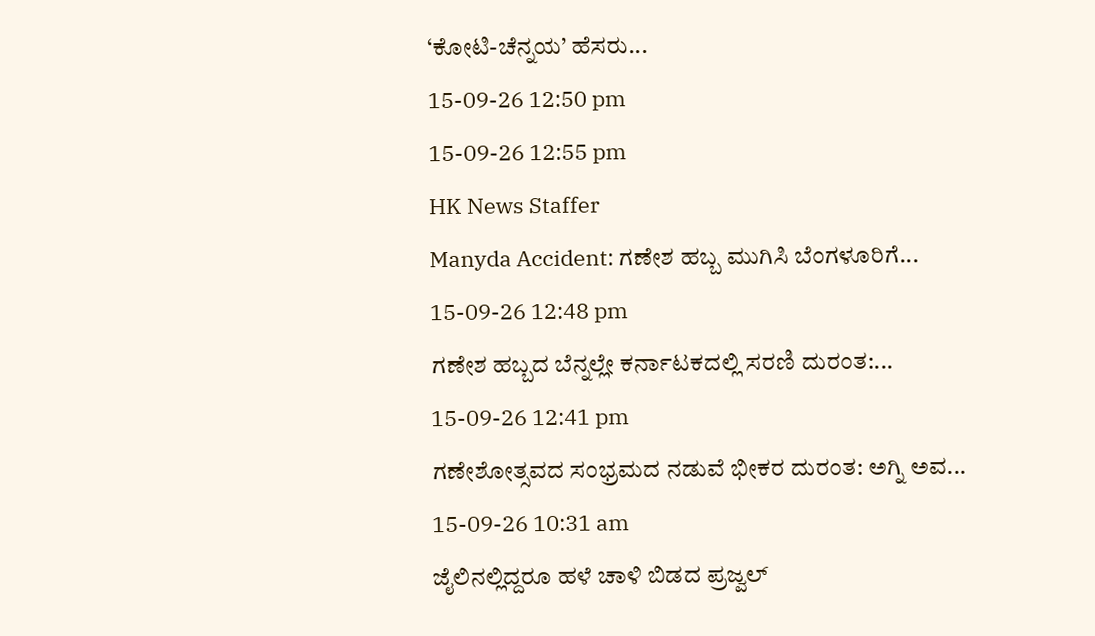‘ಕೋಟಿ-ಚೆನ್ನಯ’ ಹೆಸರು...
15-09-26 12:50 pm
15-09-26 12:55 pm
HK News Staffer
Manyda Accident: ಗಣೇಶ ಹಬ್ಬ ಮುಗಿಸಿ ಬೆಂಗಳೂರಿಗೆ...
15-09-26 12:48 pm
ಗಣೇಶ ಹಬ್ಬದ ಬೆನ್ನಲ್ಲೇ ಕರ್ನಾಟಕದಲ್ಲಿ ಸರಣಿ ದುರಂತ:...
15-09-26 12:41 pm
ಗಣೇಶೋತ್ಸವದ ಸಂಭ್ರಮದ ನಡುವೆ ಭೀಕರ ದುರಂತ: ಅಗ್ನಿ ಅವ...
15-09-26 10:31 am
ಜೈಲಿನಲ್ಲಿದ್ದರೂ ಹಳೆ ಚಾಳಿ ಬಿಡದ ಪ್ರಜ್ವಲ್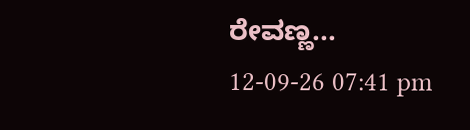ರೇವಣ್ಣ...
12-09-26 07:41 pm